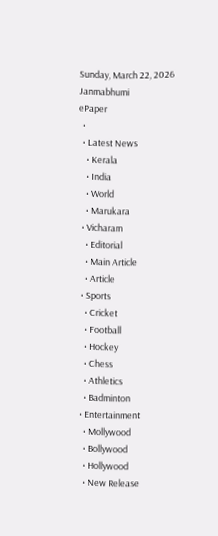Sunday, March 22, 2026
Janmabhumi
ePaper
  •
  • Latest News
    • Kerala
    • India
    • World
    • Marukara
  • Vicharam
    • Editorial
    • Main Article
    • Article
  • Sports
    • Cricket
    • Football
    • Hockey
    • Chess
    • Athletics
    • Badminton
  • Entertainment
    • Mollywood
    • Bollywood
    • Hollywood
    • New Release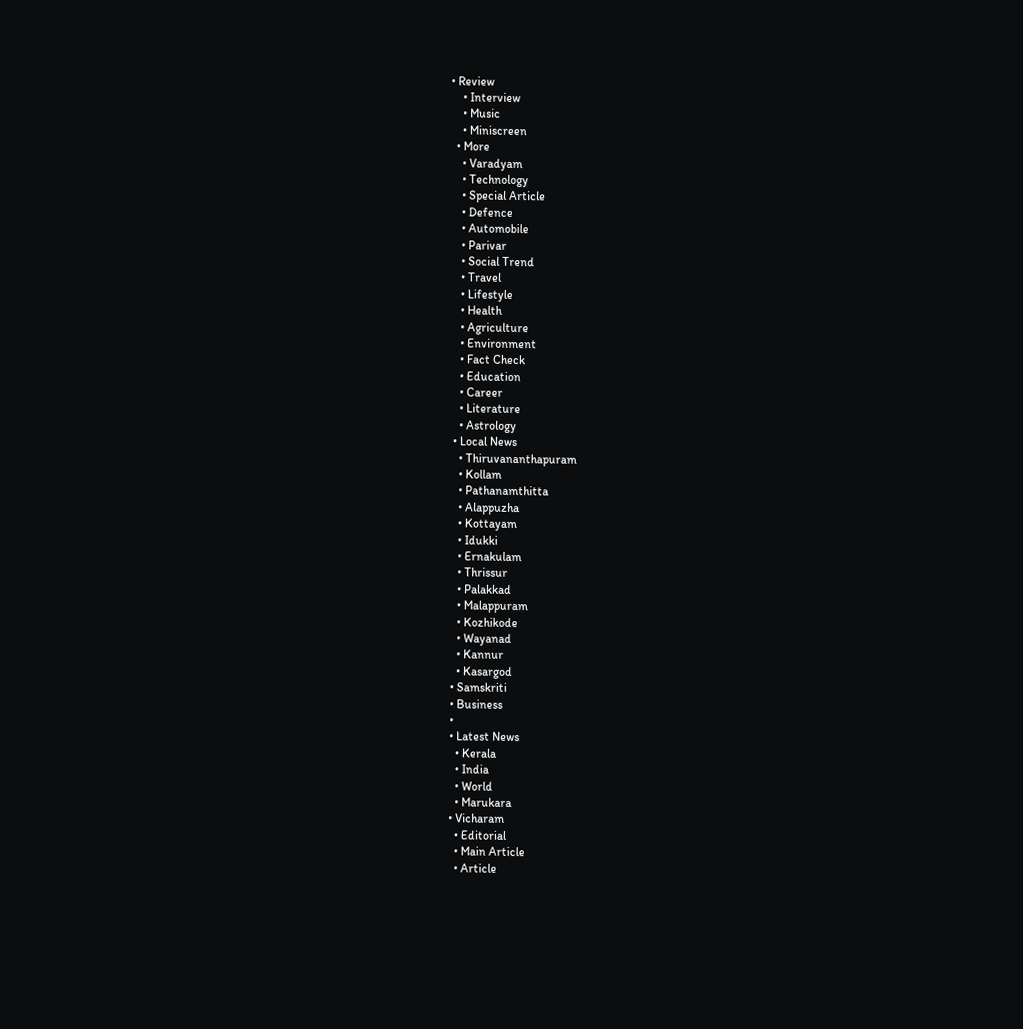• Review
    • Interview
    • Music
    • Miniscreen
  • More
    • Varadyam
    • Technology
    • Special Article
    • Defence
    • Automobile
    • Parivar
    • Social Trend
    • Travel
    • Lifestyle
    • Health
    • Agriculture
    • Environment
    • Fact Check
    • Education
    • Career
    • Literature
    • Astrology
  • Local News
    • Thiruvananthapuram
    • Kollam
    • Pathanamthitta
    • Alappuzha
    • Kottayam
    • Idukki
    • Ernakulam
    • Thrissur
    • Palakkad
    • Malappuram
    • Kozhikode
    • Wayanad
    • Kannur
    • Kasargod
  • Samskriti
  • Business
  •
  • Latest News
    • Kerala
    • India
    • World
    • Marukara
  • Vicharam
    • Editorial
    • Main Article
    • Article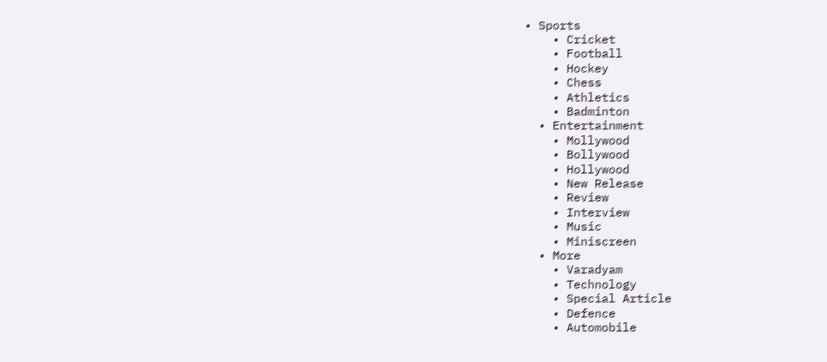• Sports
    • Cricket
    • Football
    • Hockey
    • Chess
    • Athletics
    • Badminton
  • Entertainment
    • Mollywood
    • Bollywood
    • Hollywood
    • New Release
    • Review
    • Interview
    • Music
    • Miniscreen
  • More
    • Varadyam
    • Technology
    • Special Article
    • Defence
    • Automobile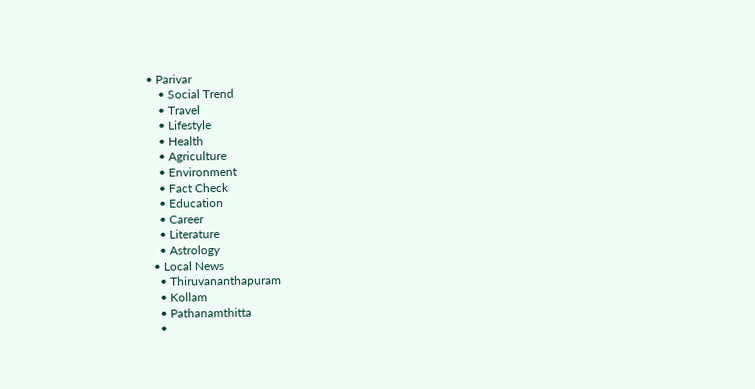• Parivar
    • Social Trend
    • Travel
    • Lifestyle
    • Health
    • Agriculture
    • Environment
    • Fact Check
    • Education
    • Career
    • Literature
    • Astrology
  • Local News
    • Thiruvananthapuram
    • Kollam
    • Pathanamthitta
    •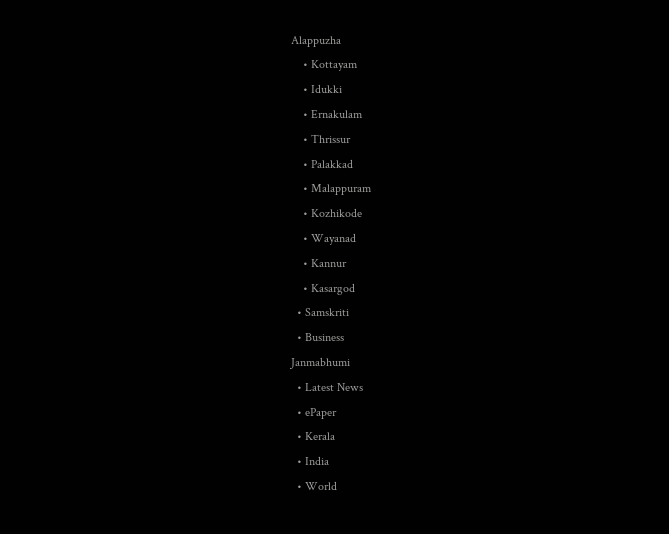Alappuzha
    • Kottayam
    • Idukki
    • Ernakulam
    • Thrissur
    • Palakkad
    • Malappuram
    • Kozhikode
    • Wayanad
    • Kannur
    • Kasargod
  • Samskriti
  • Business
Janmabhumi
  • Latest News
  • ePaper
  • Kerala
  • India
  • World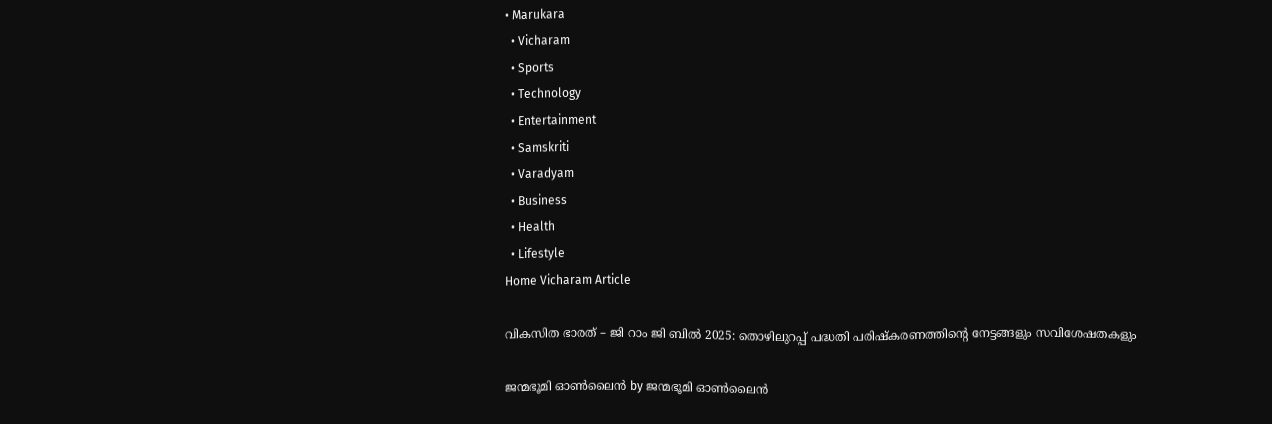• Marukara
  • Vicharam
  • Sports
  • Technology
  • Entertainment
  • Samskriti
  • Varadyam
  • Business
  • Health
  • Lifestyle
Home Vicharam Article

വികസിത ഭാരത് – ജി റാം ജി ബില്‍ 2025: തൊഴിലുറപ്പ് പദ്ധതി പരിഷ്‌കരണത്തിന്റെ നേട്ടങ്ങളും സവിശേഷതകളും

ജന്മഭൂമി ഓണ്‍ലൈന്‍ by ജന്മഭൂമി ഓണ്‍ലൈന്‍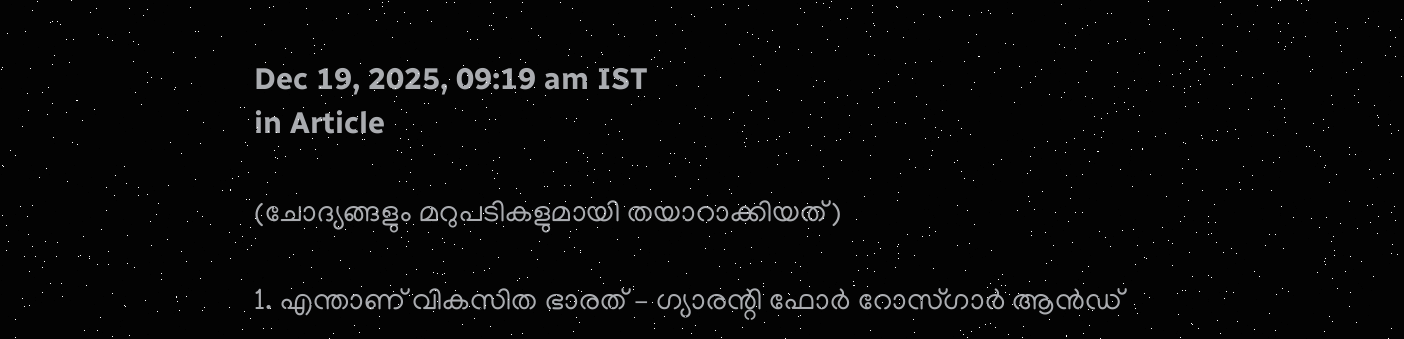Dec 19, 2025, 09:19 am IST
in Article

(ചോദ്യങ്ങളും മറുപടികളുമായി തയാറാക്കിയത്)

1. എന്താണ് വികസിത ഭാരത് – ഗ്യാരന്റി ഫോര്‍ റോസ്ഗാര്‍ ആന്‍ഡ്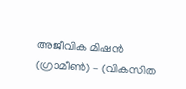അജീവിക മിഷന്‍ (ഗ്രാമീണ്‍) – (വികസിത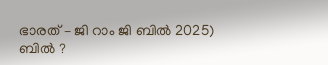ഭാരത് – ജി റാം ജി ബില്‍ 2025) ബില്‍ ?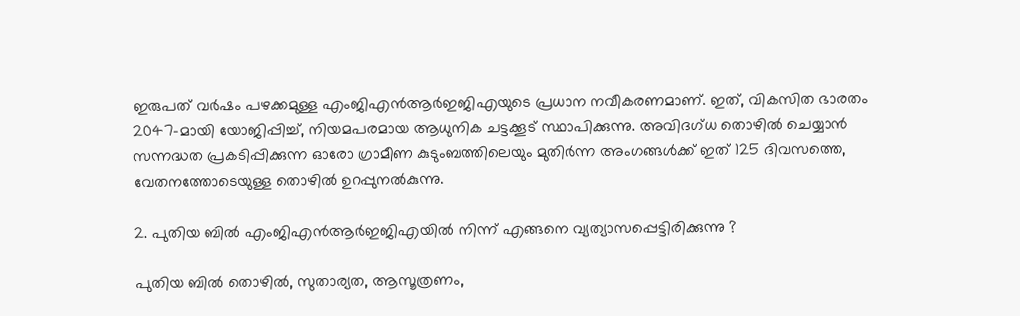ഇരുപത് വര്‍ഷം പഴക്കമുള്ള എംജിഎന്‍ആര്‍ഇജിഎയുടെ പ്രധാന നവീകരണമാണ്. ഇത്, വികസിത ഭാരതം 2047-മായി യോജിപ്പിച്ച്, നിയമപരമായ ആധുനിക ചട്ടക്കൂട് സ്ഥാപിക്കുന്നു. അവിദഗ്ധ തൊഴില്‍ ചെയ്യാന്‍ സന്നദ്ധത പ്രകടിപ്പിക്കുന്ന ഓരോ ഗ്രാമീണ കുടുംബത്തിലെയും മുതിര്‍ന്ന അംഗങ്ങള്‍ക്ക് ഇത് 125 ദിവസത്തെ, വേതനത്തോടെയുള്ള തൊഴില്‍ ഉറപ്പുനല്‍കുന്നു.

2. പുതിയ ബില്‍ എംജിഎന്‍ആര്‍ഇജിഎയില്‍ നിന്ന് എങ്ങനെ വ്യത്യാസപ്പെട്ടിരിക്കുന്നു ?

പുതിയ ബില്‍ തൊഴില്‍, സുതാര്യത, ആസൂത്രണം,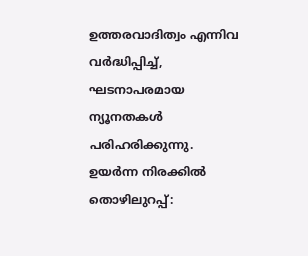ഉത്തരവാദിത്വം എന്നിവ വര്‍ദ്ധിപ്പിച്ച്, ഘടനാപരമായ ന്യൂനതകള്‍ പരിഹരിക്കുന്നു. ഉയര്‍ന്ന നിരക്കില്‍ തൊഴിലുറപ്പ്: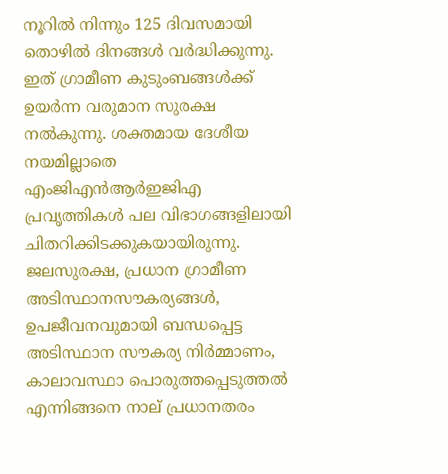നൂറില്‍ നിന്നും 125 ദിവസമായി തൊഴില്‍ ദിനങ്ങള്‍ വര്‍ദ്ധിക്കുന്നു. ഇത് ഗ്രാമീണ കുടുംബങ്ങള്‍ക്ക് ഉയര്‍ന്ന വരുമാന സുരക്ഷ നല്‍കുന്നു. ശക്തമായ ദേശീയ നയമില്ലാതെ എംജിഎന്‍ആര്‍ഇജിഎ പ്രവൃത്തികള്‍ പല വിഭാഗങ്ങളിലായി ചിതറിക്കിടക്കുകയായിരുന്നു. ജലസുരക്ഷ, പ്രധാന ഗ്രാമീണ അടിസ്ഥാനസൗകര്യങ്ങള്‍, ഉപജീവനവുമായി ബന്ധപ്പെട്ട അടിസ്ഥാന സൗകര്യ നിര്‍മ്മാണം, കാലാവസ്ഥാ പൊരുത്തപ്പെടുത്തല്‍ എന്നിങ്ങനെ നാല് പ്രധാനതരം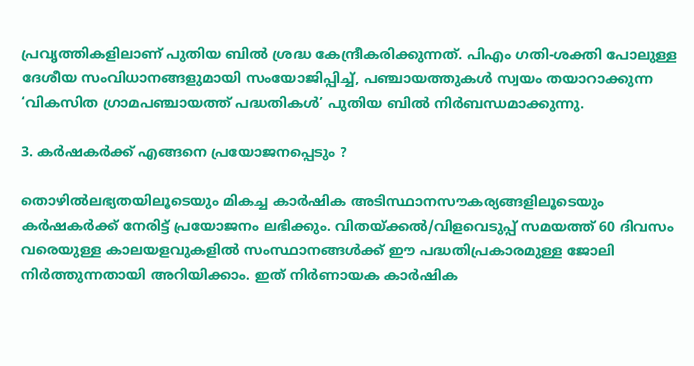പ്രവൃത്തികളിലാണ് പുതിയ ബില്‍ ശ്രദ്ധ കേന്ദ്രീകരിക്കുന്നത്. പിഎം ഗതി-ശക്തി പോലുള്ള ദേശീയ സംവിധാനങ്ങളുമായി സംയോജിപ്പിച്ച്, പഞ്ചായത്തുകള്‍ സ്വയം തയാറാക്കുന്ന ‘വികസിത ഗ്രാമപഞ്ചായത്ത് പദ്ധതികള്‍’ പുതിയ ബില്‍ നിര്‍ബന്ധമാക്കുന്നു.

3. കര്‍ഷകര്‍ക്ക് എങ്ങനെ പ്രയോജനപ്പെടും ?

തൊഴില്‍ലഭ്യതയിലൂടെയും മികച്ച കാര്‍ഷിക അടിസ്ഥാനസൗകര്യങ്ങളിലൂടെയും കര്‍ഷകര്‍ക്ക് നേരിട്ട് പ്രയോജനം ലഭിക്കും. വിതയ്‌ക്കല്‍/വിളവെടുപ്പ് സമയത്ത് 60 ദിവസം വരെയുള്ള കാലയളവുകളില്‍ സംസ്ഥാനങ്ങള്‍ക്ക് ഈ പദ്ധതിപ്രകാരമുള്ള ജോലി നിര്‍ത്തുന്നതായി അറിയിക്കാം. ഇത് നിര്‍ണായക കാര്‍ഷിക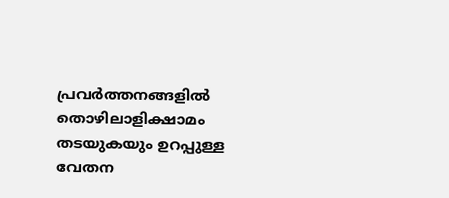പ്രവര്‍ത്തനങ്ങളില്‍ തൊഴിലാളിക്ഷാമം തടയുകയും ഉറപ്പുള്ള വേതന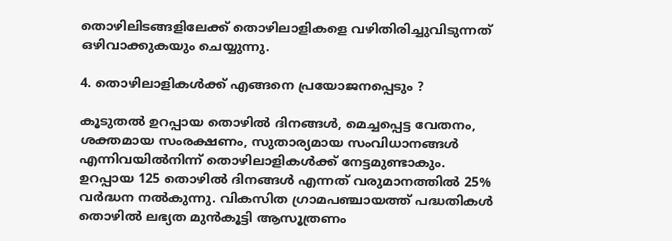തൊഴിലിടങ്ങളിലേക്ക് തൊഴിലാളികളെ വഴിതിരിച്ചുവിടുന്നത് ഒഴിവാക്കുകയും ചെയ്യുന്നു.

4. തൊഴിലാളികള്‍ക്ക് എങ്ങനെ പ്രയോജനപ്പെടും ?

കൂടുതല്‍ ഉറപ്പായ തൊഴില്‍ ദിനങ്ങള്‍, മെച്ചപ്പെട്ട വേതനം, ശക്തമായ സംരക്ഷണം, സുതാര്യമായ സംവിധാനങ്ങള്‍ എന്നിവയില്‍നിന്ന് തൊഴിലാളികള്‍ക്ക് നേട്ടമുണ്ടാകും. ഉറപ്പായ 125 തൊഴില്‍ ദിനങ്ങള്‍ എന്നത് വരുമാനത്തില്‍ 25% വര്‍ദ്ധന നല്‍കുന്നു. വികസിത ഗ്രാമപഞ്ചായത്ത് പദ്ധതികള്‍ തൊഴില്‍ ലഭ്യത മുന്‍കൂട്ടി ആസൂത്രണം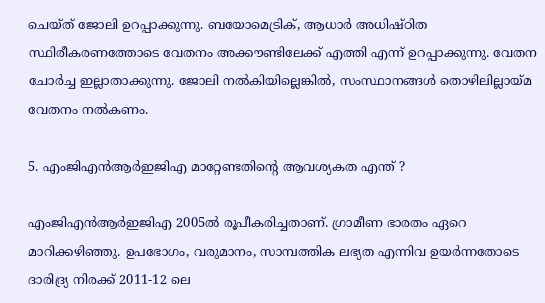ചെയ്ത് ജോലി ഉറപ്പാക്കുന്നു. ബയോമെട്രിക്, ആധാര്‍ അധിഷ്ഠിത സ്ഥിരീകരണത്തോടെ വേതനം അക്കൗണ്ടിലേക്ക് എത്തി എന്ന് ഉറപ്പാക്കുന്നു. വേതന ചോര്‍ച്ച ഇല്ലാതാക്കുന്നു. ജോലി നല്‍കിയില്ലെങ്കില്‍, സംസ്ഥാനങ്ങള്‍ തൊഴിലില്ലായ്‌മ വേതനം നല്‍കണം.

5. എംജിഎന്‍ആര്‍ഇജിഎ മാറ്റേണ്ടതിന്റെ ആവശ്യകത എന്ത് ?

എംജിഎന്‍ആര്‍ഇജിഎ 2005ല്‍ രൂപീകരിച്ചതാണ്. ഗ്രാമീണ ഭാരതം ഏറെ മാറിക്കഴിഞ്ഞു. ഉപഭോഗം, വരുമാനം, സാമ്പത്തിക ലഭ്യത എന്നിവ ഉയര്‍ന്നതോടെ ദാരിദ്ര്യ നിരക്ക് 2011-12 ലെ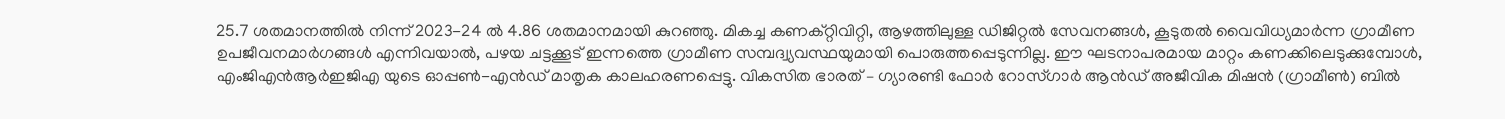25.7 ശതമാനത്തില്‍ നിന്ന് 2023-24 ല്‍ 4.86 ശതമാനമായി കുറഞ്ഞു. മികച്ച കണക്റ്റിവിറ്റി, ആഴത്തിലുള്ള ഡിജിറ്റല്‍ സേവനങ്ങള്‍, കൂടുതല്‍ വൈവിധ്യമാര്‍ന്ന ഗ്രാമീണ ഉപജീവനമാര്‍ഗങ്ങള്‍ എന്നിവയാല്‍, പഴയ ചട്ടക്കൂട് ഇന്നത്തെ ഗ്രാമീണ സമ്പദ്വ്യവസ്ഥയുമായി പൊരുത്തപ്പെടുന്നില്ല. ഈ ഘടനാപരമായ മാറ്റം കണക്കിലെടുക്കുമ്പോള്‍, എംജിഎന്‍ആര്‍ഇജിഎ യുടെ ഓപ്പണ്‍-എന്‍ഡ് മാതൃക കാലഹരണപ്പെട്ടു. വികസിത ഭാരത് – ഗ്യാരണ്ടി ഫോര്‍ റോസ്ഗാര്‍ ആന്‍ഡ് അജീവിക മിഷന്‍ (ഗ്രാമീണ്‍) ബില്‍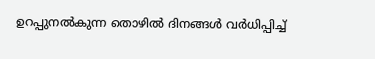ഉറപ്പുനല്‍കുന്ന തൊഴില്‍ ദിനങ്ങള്‍ വര്‍ധിപ്പിച്ച്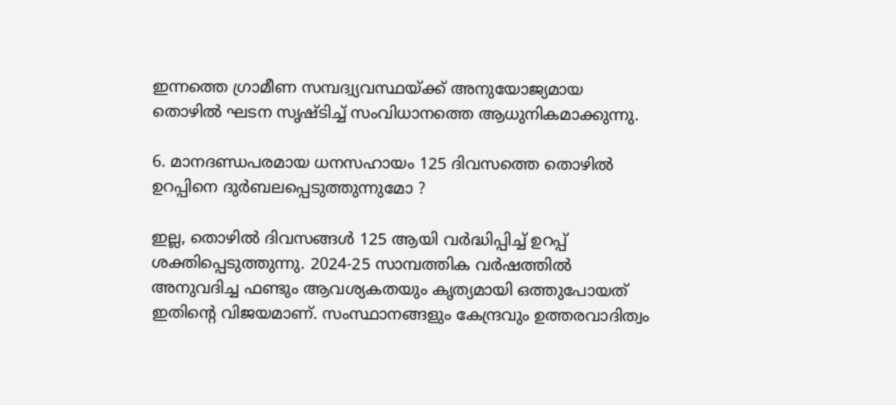ഇന്നത്തെ ഗ്രാമീണ സമ്പദ്വ്യവസ്ഥയ്‌ക്ക് അനുയോജ്യമായ തൊഴില്‍ ഘടന സൃഷ്ടിച്ച് സംവിധാനത്തെ ആധുനികമാക്കുന്നു.

6. മാനദണ്ഡപരമായ ധനസഹായം 125 ദിവസത്തെ തൊഴില്‍ ഉറപ്പിനെ ദുര്‍ബലപ്പെടുത്തുന്നുമോ ?

ഇല്ല, തൊഴില്‍ ദിവസങ്ങള്‍ 125 ആയി വര്‍ദ്ധിപ്പിച്ച് ഉറപ്പ് ശക്തിപ്പെടുത്തുന്നു. 2024-25 സാമ്പത്തിക വര്‍ഷത്തില്‍ അനുവദിച്ച ഫണ്ടും ആവശ്യകതയും കൃത്യമായി ഒത്തുപോയത് ഇതിന്റെ വിജയമാണ്. സംസ്ഥാനങ്ങളും കേന്ദ്രവും ഉത്തരവാദിത്വം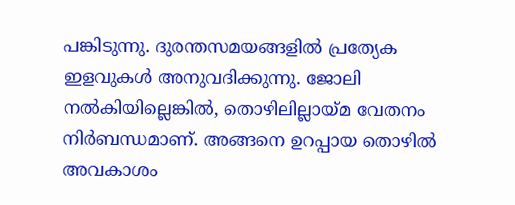പങ്കിടുന്നു. ദുരന്തസമയങ്ങളില്‍ പ്രത്യേക ഇളവുകള്‍ അനുവദിക്കുന്നു. ജോലി നല്‍കിയില്ലെങ്കില്‍, തൊഴിലില്ലായ്‌മ വേതനം നിര്‍ബന്ധമാണ്. അങ്ങനെ ഉറപ്പായ തൊഴില്‍ അവകാശം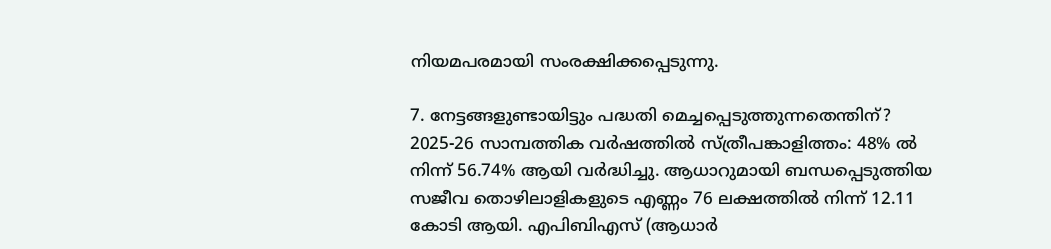നിയമപരമായി സംരക്ഷിക്കപ്പെടുന്നു.

7. നേട്ടങ്ങളുണ്ടായിട്ടും പദ്ധതി മെച്ചപ്പെടുത്തുന്നതെന്തിന്?
2025-26 സാമ്പത്തിക വര്‍ഷത്തില്‍ സ്ത്രീപങ്കാളിത്തം: 48% ല്‍ നിന്ന് 56.74% ആയി വര്‍ദ്ധിച്ചു. ആധാറുമായി ബന്ധപ്പെടുത്തിയ സജീവ തൊഴിലാളികളുടെ എണ്ണം 76 ലക്ഷത്തില്‍ നിന്ന് 12.11 കോടി ആയി. എപിബിഎസ് (ആധാര്‍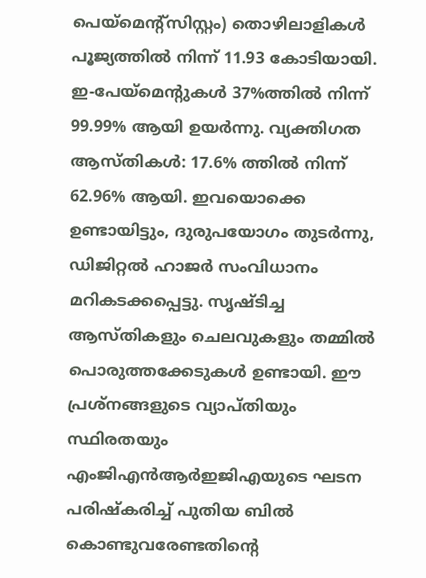പെയ്‌മെന്റ്‌സിസ്റ്റം) തൊഴിലാളികള്‍ പൂജ്യത്തില്‍ നിന്ന് 11.93 കോടിയായി. ഇ-പേയ്‌മെന്റുകള്‍ 37%ത്തില്‍ നിന്ന് 99.99% ആയി ഉയര്‍ന്നു. വ്യക്തിഗത ആസ്തികള്‍: 17.6% ത്തില്‍ നിന്ന് 62.96% ആയി. ഇവയൊക്കെ ഉണ്ടായിട്ടും, ദുരുപയോഗം തുടര്‍ന്നു, ഡിജിറ്റല്‍ ഹാജര്‍ സംവിധാനം മറികടക്കപ്പെട്ടു. സൃഷ്ടിച്ച ആസ്തികളും ചെലവുകളും തമ്മില്‍ പൊരുത്തക്കേടുകള്‍ ഉണ്ടായി. ഈ പ്രശ്നങ്ങളുടെ വ്യാപ്തിയും സ്ഥിരതയും എംജിഎന്‍ആര്‍ഇജിഎയുടെ ഘടന പരിഷ്‌കരിച്ച് പുതിയ ബില്‍ കൊണ്ടുവരേണ്ടതിന്റെ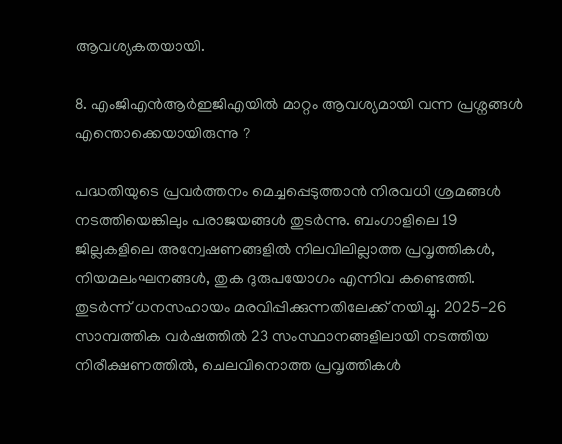ആവശ്യകതയായി.

8. എംജിഎന്‍ആര്‍ഇജിഎയില്‍ മാറ്റം ആവശ്യമായി വന്ന പ്രശ്നങ്ങള്‍ എന്തൊക്കെയായിരുന്നു ?

പദ്ധതിയുടെ പ്രവര്‍ത്തനം മെച്ചപ്പെടുത്താന്‍ നിരവധി ശ്രമങ്ങള്‍ നടത്തിയെങ്കിലും പരാജയങ്ങള്‍ തുടര്‍ന്നു. ബംഗാളിലെ 19 ജില്ലകളിലെ അന്വേഷണങ്ങളില്‍ നിലവിലില്ലാത്ത പ്രവൃത്തികള്‍, നിയമലംഘനങ്ങള്‍, തുക ദുരുപയോഗം എന്നിവ കണ്ടെത്തി. തുടര്‍ന്ന് ധനസഹായം മരവിപ്പിക്കുന്നതിലേക്ക് നയിച്ചു. 2025-26 സാമ്പത്തിക വര്‍ഷത്തില്‍ 23 സംസ്ഥാനങ്ങളിലായി നടത്തിയ നിരീക്ഷണത്തില്‍, ചെലവിനൊത്ത പ്രവൃത്തികള്‍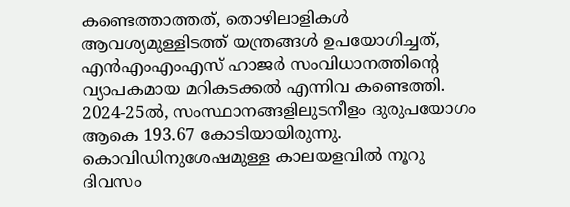കണ്ടെത്താത്തത്, തൊഴിലാളികള്‍ ആവശ്യമുള്ളിടത്ത് യന്ത്രങ്ങള്‍ ഉപയോഗിച്ചത്, എന്‍എംഎംഎസ് ഹാജര്‍ സംവിധാനത്തിന്റെ വ്യാപകമായ മറികടക്കല്‍ എന്നിവ കണ്ടെത്തി. 2024-25ല്‍, സംസ്ഥാനങ്ങളിലുടനീളം ദുരുപയോഗം ആകെ 193.67 കോടിയായിരുന്നു. കൊവിഡിനുശേഷമുള്ള കാലയളവില്‍ നൂറു ദിവസം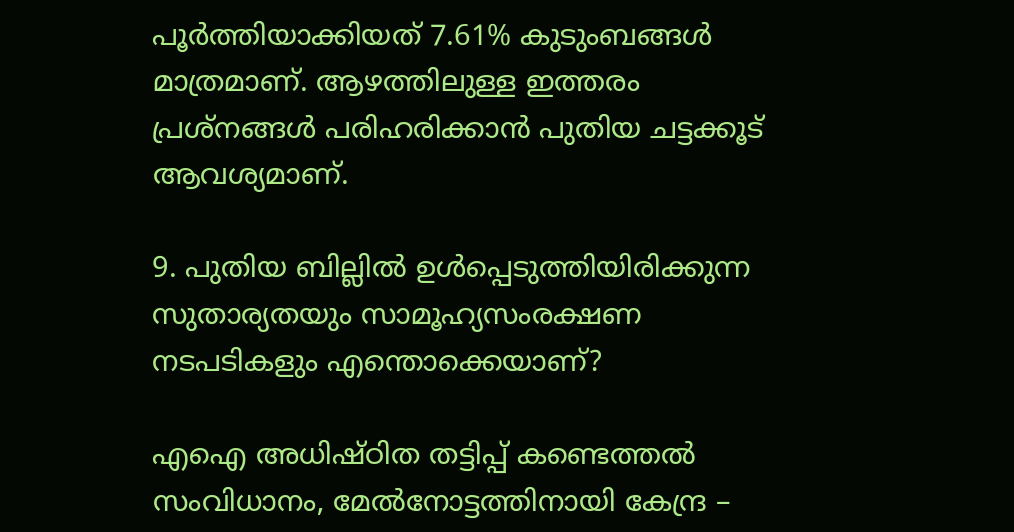പൂര്‍ത്തിയാക്കിയത് 7.61% കുടുംബങ്ങള്‍ മാത്രമാണ്. ആഴത്തിലുള്ള ഇത്തരം പ്രശ്‌നങ്ങള്‍ പരിഹരിക്കാന്‍ പുതിയ ചട്ടക്കൂട് ആവശ്യമാണ്.

9. പുതിയ ബില്ലില്‍ ഉള്‍പ്പെടുത്തിയിരിക്കുന്ന സുതാര്യതയും സാമൂഹ്യസംരക്ഷണ നടപടികളും എന്തൊക്കെയാണ്?

എഐ അധിഷ്ഠിത തട്ടിപ്പ് കണ്ടെത്തല്‍ സംവിധാനം, മേല്‍നോട്ടത്തിനായി കേന്ദ്ര –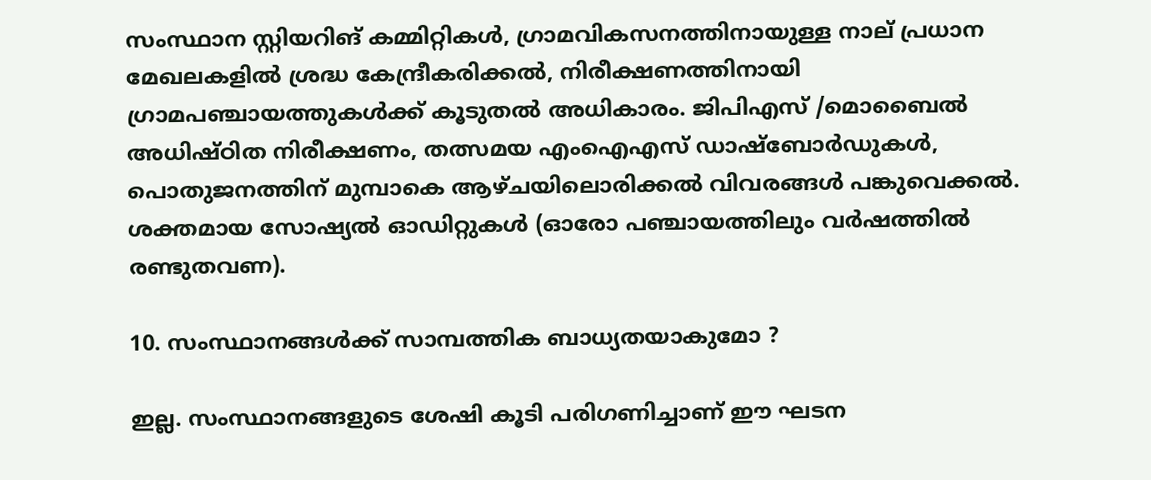സംസ്ഥാന സ്റ്റിയറിങ് കമ്മിറ്റികള്‍, ഗ്രാമവികസനത്തിനായുള്ള നാല് പ്രധാന മേഖലകളില്‍ ശ്രദ്ധ കേന്ദ്രീകരിക്കല്‍, നിരീക്ഷണത്തിനായി ഗ്രാമപഞ്ചായത്തുകള്‍ക്ക് കൂടുതല്‍ അധികാരം. ജിപിഎസ് /മൊബൈല്‍ അധിഷ്ഠിത നിരീക്ഷണം, തത്സമയ എംഐഎസ് ഡാഷ്‌ബോര്‍ഡുകള്‍, പൊതുജനത്തിന് മുമ്പാകെ ആഴ്ചയിലൊരിക്കല്‍ വിവരങ്ങള്‍ പങ്കുവെക്കല്‍. ശക്തമായ സോഷ്യല്‍ ഓഡിറ്റുകള്‍ (ഓരോ പഞ്ചായത്തിലും വര്‍ഷത്തില്‍ രണ്ടുതവണ).

10. സംസ്ഥാനങ്ങള്‍ക്ക് സാമ്പത്തിക ബാധ്യതയാകുമോ ?

ഇല്ല. സംസ്ഥാനങ്ങളുടെ ശേഷി കൂടി പരിഗണിച്ചാണ് ഈ ഘടന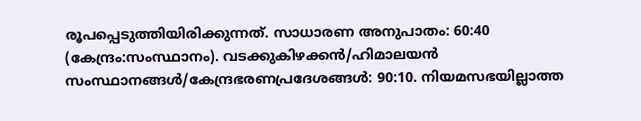രൂപപ്പെടുത്തിയിരിക്കുന്നത്. സാധാരണ അനുപാതം: 60:40 (കേന്ദ്രം:സംസ്ഥാനം). വടക്കുകിഴക്കന്‍/ഹിമാലയന്‍ സംസ്ഥാനങ്ങള്‍/കേന്ദ്രഭരണപ്രദേശങ്ങള്‍: 90:10. നിയമസഭയില്ലാത്ത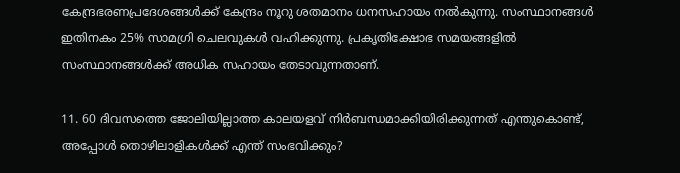കേന്ദ്രഭരണപ്രദേശങ്ങള്‍ക്ക് കേന്ദ്രം നൂറു ശതമാനം ധനസഹായം നല്‍കുന്നു. സംസ്ഥാനങ്ങള്‍ ഇതിനകം 25% സാമഗ്രി ചെലവുകള്‍ വഹിക്കുന്നു. പ്രകൃതിക്ഷോഭ സമയങ്ങളില്‍ സംസ്ഥാനങ്ങള്‍ക്ക് അധിക സഹായം തേടാവുന്നതാണ്.

11. 60 ദിവസത്തെ ജോലിയില്ലാത്ത കാലയളവ് നിര്‍ബന്ധമാക്കിയിരിക്കുന്നത് എന്തുകൊണ്ട്, അപ്പോള്‍ തൊഴിലാളികള്‍ക്ക് എന്ത് സംഭവിക്കും?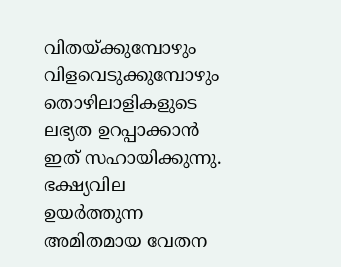വിതയ്‌ക്കുമ്പോഴും വിളവെടുക്കുമ്പോഴും തൊഴിലാളികളുടെ ലഭ്യത ഉറപ്പാക്കാന്‍ ഇത് സഹായിക്കുന്നു. ഭക്ഷ്യവില ഉയര്‍ത്തുന്ന അമിതമായ വേതന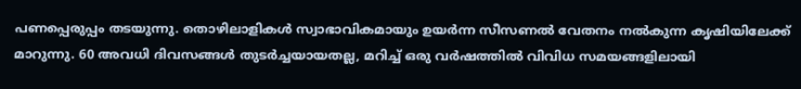പണപ്പെരുപ്പം തടയുന്നു. തൊഴിലാളികള്‍ സ്വാഭാവികമായും ഉയര്‍ന്ന സീസണല്‍ വേതനം നല്‍കുന്ന കൃഷിയിലേക്ക് മാറുന്നു. 60 അവധി ദിവസങ്ങള്‍ തുടര്‍ച്ചയായതല്ല, മറിച്ച് ഒരു വര്‍ഷത്തില്‍ വിവിധ സമയങ്ങളിലായി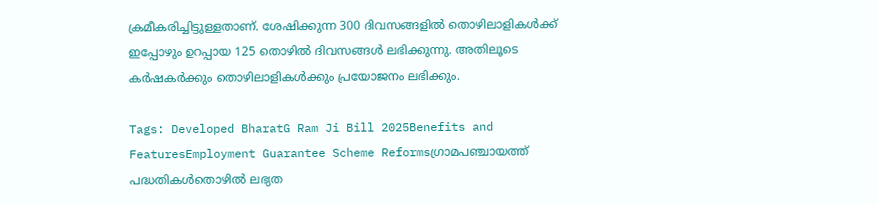ക്രമീകരിച്ചിട്ടുള്ളതാണ്. ശേഷിക്കുന്ന 300 ദിവസങ്ങളില്‍ തൊഴിലാളികള്‍ക്ക് ഇപ്പോഴും ഉറപ്പായ 125 തൊഴില്‍ ദിവസങ്ങള്‍ ലഭിക്കുന്നു. അതിലൂടെ കര്‍ഷകര്‍ക്കും തൊഴിലാളികള്‍ക്കും പ്രയോജനം ലഭിക്കും.

Tags: Developed BharatG Ram Ji Bill 2025Benefits and FeaturesEmployment Guarantee Scheme Reformsഗ്രാമപഞ്ചായത്ത് പദ്ധതികള്‍തൊഴില്‍ ലഭ്യത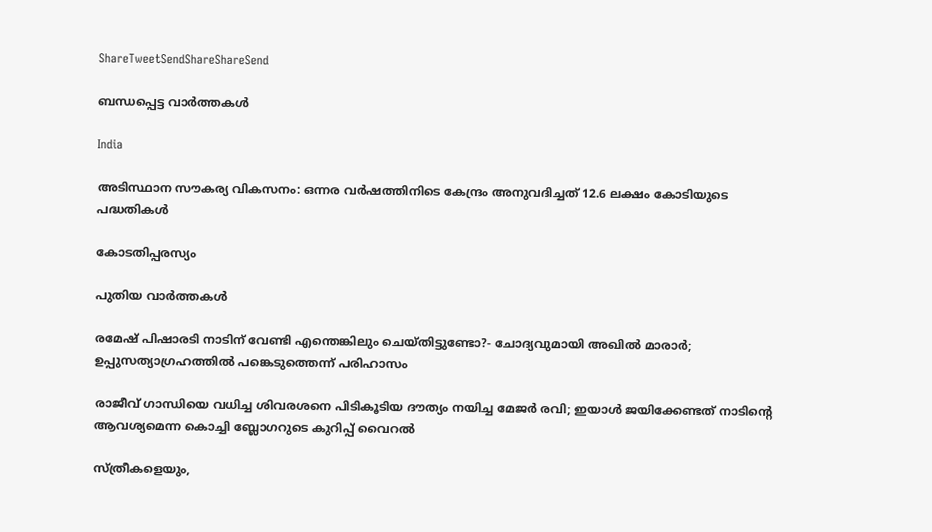ShareTweetSendShareShareSend

ബന്ധപ്പെട്ട വാര്‍ത്തകള്‍

India

അടിസ്ഥാന സൗകര്യ വികസനം: ഒന്നര വര്‍ഷത്തിനിടെ കേന്ദ്രം അനുവദിച്ചത് 12.6 ലക്ഷം കോടിയുടെ പദ്ധതികള്‍

കോടതിപ്പരസ്യം

പുതിയ വാര്‍ത്തകള്‍

രമേഷ് പിഷാരടി നാടിന് വേണ്ടി എന്തെങ്കിലും ചെയ്തിട്ടുണ്ടോ?- ചോദ്യവുമായി അഖില്‍ മാരാര്‍; ഉപ്പുസത്യാഗ്രഹത്തില്‍ പങ്കെടുത്തെന്ന് പരിഹാസം

രാജീവ് ഗാന്ധിയെ വധിച്ച ശിവരശനെ പിടികൂടിയ ദൗത്യം നയിച്ച മേജർ രവി; ഇയാള്‍ ജയിക്കേണ്ടത് നാടിന്റെ ആവശ്യമെന്ന കൊച്ചി ബ്ലോഗറുടെ കുറിപ്പ് വൈറല്‍

സ്ത്രീകളെയും,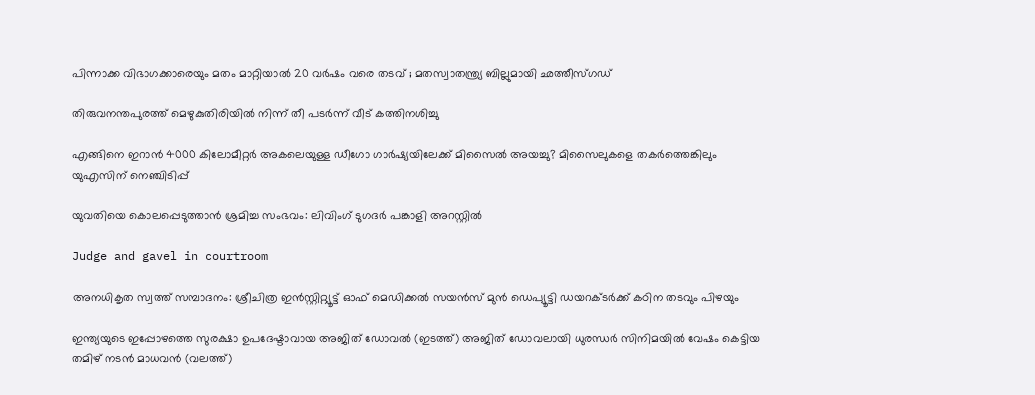പിന്നാക്ക വിഭാഗക്കാരെയും മതം മാറ്റിയാൽ 20 വർഷം വരെ തടവ് ; മതസ്വാതന്ത്ര്യ ബില്ലുമായി ഛത്തീസ്ഗഡ്

തിരുവനന്തപുരത്ത് മെഴുകുതിരിയില്‍ നിന്ന് തീ പടര്‍ന്ന് വീട് കത്തിനശിച്ചു

എങ്ങിനെ ഇറാന്‍ 4000 കിലോമീറ്റർ അകലെയുള്ള ഡീഗോ ഗാർഷ്യയിലേക്ക് മിസൈല്‍ അയച്ചു? മിസൈലുകളെ തകര്‍ത്തെങ്കിലും യുഎസിന് നെഞ്ചിടിപ്പ്

യുവതിയെ കൊലപ്പെടുത്താന്‍ ശ്രമിച്ച സംഭവം: ലിവിംഗ് ടുഗദര്‍ പങ്കാളി അറസ്റ്റില്‍

Judge and gavel in courtroom

അനധികൃത സ്വത്ത് സമ്പാദനം: ശ്രീചിത്ര ഇന്‍സ്റ്റിറ്റ്യൂട്ട് ഓഫ് മെഡിക്കല്‍ സയന്‍സ് മുന്‍ ഡെപ്യൂട്ടി ഡയറക്ടര്‍ക്ക് കഠിന തടവും പിഴയും

ഇന്ത്യയുടെ ഇപ്പോഴത്തെ സുരക്ഷാ ഉപദേഷ്ടാവായ അജിത് ഡോവല്‍ (ഇടത്ത്) അജിത് ഡോവലായി ധുരന്ധര്‍ സിനിമയില്‍ വേഷം കെട്ടിയ തമിഴ് നടന്‍ മാധവന്‍ (വലത്ത്)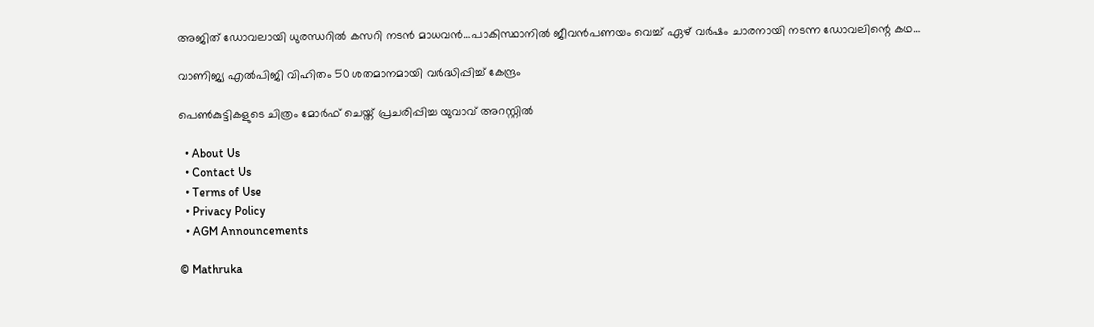അജിത് ഡോവലായി ധുരന്ധറില്‍ കസറി നടന്‍ മാധവന്‍…പാകിസ്ഥാനില്‍ ജീവന്‍പണയം വെച്ച് ഏഴ് വര്‍ഷം ചാരനായി നടന്ന ഡോവലിന്റെ കഥ…

വാണിജ്യ എല്‍പിജി വിഹിതം 50 ശതമാനമായി വര്‍ദ്ധിപ്പിച്ച് കേന്ദ്രം

പെണ്‍കുട്ടികളുടെ ചിത്രം മോര്‍ഫ് ചെയ്ത് പ്രചരിപ്പിച്ച യുവാവ് അറസ്റ്റില്‍

  • About Us
  • Contact Us
  • Terms of Use
  • Privacy Policy
  • AGM Announcements

© Mathruka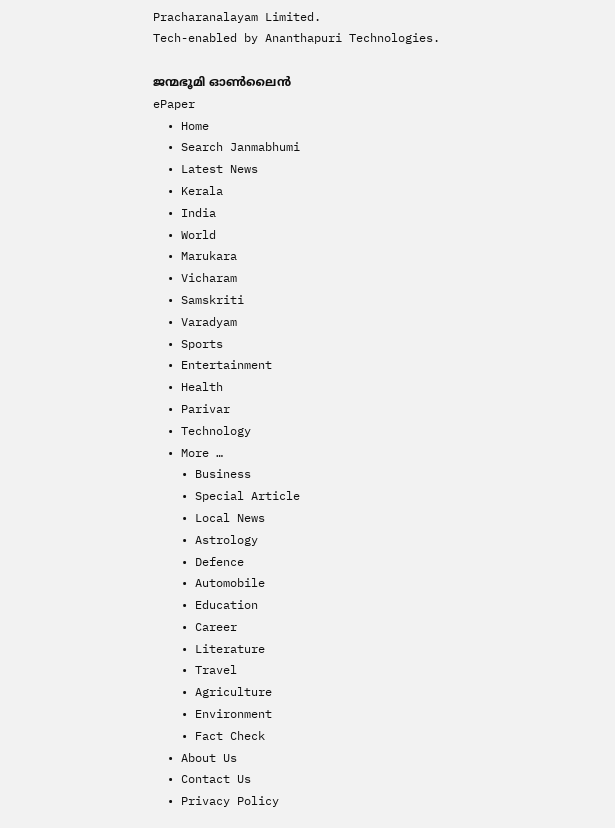Pracharanalayam Limited.
Tech-enabled by Ananthapuri Technologies.

ജന്മഭൂമി ഓണ്‍ലൈന്‍
ePaper
  • Home
  • Search Janmabhumi
  • Latest News
  • Kerala
  • India
  • World
  • Marukara
  • Vicharam
  • Samskriti
  • Varadyam
  • Sports
  • Entertainment
  • Health
  • Parivar
  • Technology
  • More …
    • Business
    • Special Article
    • Local News
    • Astrology
    • Defence
    • Automobile
    • Education
    • Career
    • Literature
    • Travel
    • Agriculture
    • Environment
    • Fact Check
  • About Us
  • Contact Us
  • Privacy Policy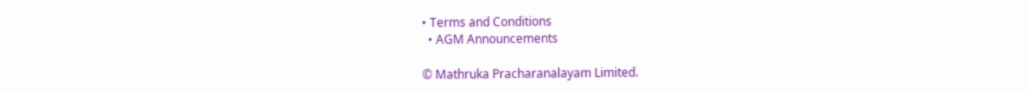• Terms and Conditions
  • AGM Announcements

© Mathruka Pracharanalayam Limited.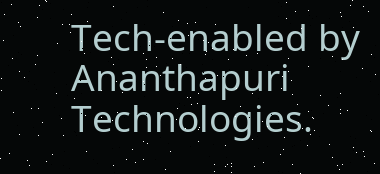Tech-enabled by Ananthapuri Technologies.